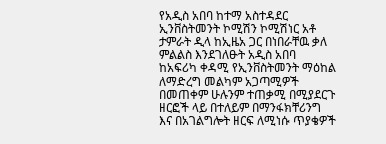የአዲስ አበባ ከተማ አስተዳደር ኢንቨስትመንት ኮሚሽን ኮሚሽነር አቶ ታምራት ዲላ ከኢዜአ ጋር በነበራቸዉ ቃለ ምልልስ እንደገለፁት አዲስ አበባ ከአፍሪካ ቀዳሚ የኢንቨስትመንት ማዕከል ለማድረግ መልካም አጋጣሚዎች በመጠቀም ሁሉንም ተጠቃሚ በሚያደርጉ ዘርፎች ላይ በተለይም በማንፋክቸሪንግ እና በአገልግሎት ዘርፍ ለሚነሱ ጥያቄዎች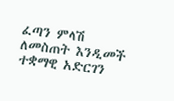ፈጣን ምላሽ ለመስጠት እንዲመች ተቋማዊ አድርገን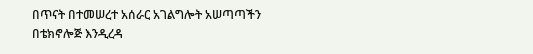በጥናት በተመሠረተ አሰራር አገልግሎት አሠጣጣችን በቴክኖሎጅ እንዲረዳ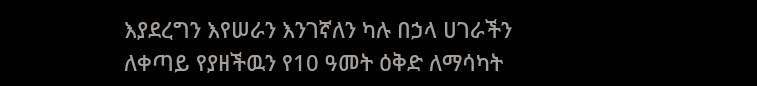እያደረግን እየሠራን እንገኛለን ካሉ በኃላ ሀገራችን ለቀጣይ የያዘችዉን የ10 ዓመት ዕቅድ ለማሳካት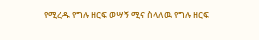የሚረዱ የግሉ ዘርፍ ወሣኝ ሚና ስላለዉ የግሉ ዘርፍ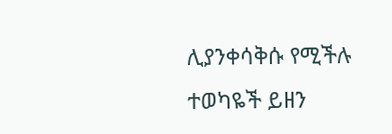ሊያንቀሳቅሱ የሚችሉ ተወካዬች ይዘን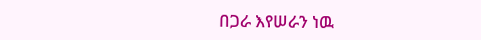በጋራ እየሠራን ነዉ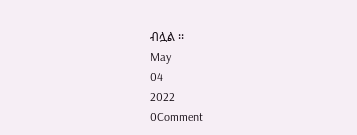ብሏል ፡፡
May
04
2022
0Comment